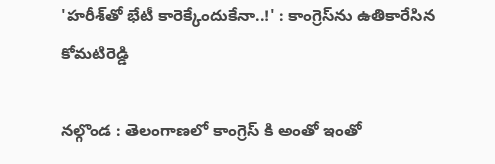'హరీశ్‌తో భేటీ కారెక్కేందుకేనా..!' : కాంగ్రెస్‌ను ఉతికారేసిన కోమటిరెడ్డి

నల్గొండ : తెలంగాణలో కాంగ్రెస్ కి అంతో ఇంతో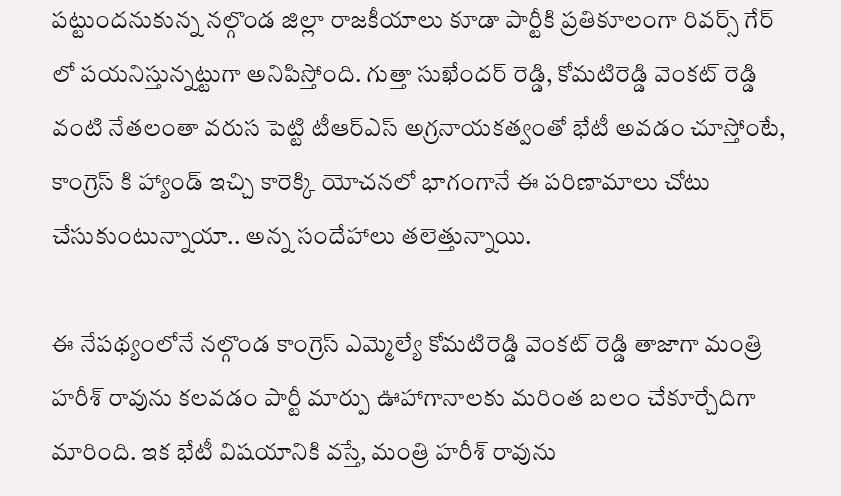పట్టుందనుకున్న నల్గొండ జిల్లా రాజకీయాలు కూడా పార్టీకి ప్రతికూలంగా రివర్స్ గేర్ లో పయనిస్తున్నట్టుగా అనిపిస్తోంది. గుత్తా సుఖేందర్ రెడ్డి, కోమటిరెడ్డి వెంకట్ రెడ్డి వంటి నేతలంతా వరుస పెట్టి టీఆర్ఎస్ అగ్రనాయకత్వంతో భేటీ అవడం చూస్తోంటే, కాంగ్రెస్ కి హ్యాండ్ ఇచ్చి కారెక్కి యోచనలో భాగంగానే ఈ పరిణామాలు చోటు చేసుకుంటున్నాయా.. అన్న సందేహాలు తలెత్తున్నాయి.

ఈ నేపథ్యంలోనే నల్గొండ కాంగ్రెస్ ఎమ్మెల్యే కోమటిరెడ్డి వెంకట్ రెడ్డి తాజాగా మంత్రి హరీశ్ రావును కలవడం పార్టీ మార్పు ఊహాగానాలకు మరింత బలం చేకూర్చేదిగా మారింది. ఇక భేటీ విషయానికి వస్తే, మంత్రి హరీశ్ రావును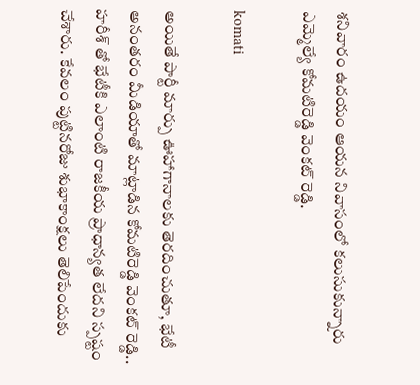శనివారం ఉదయం ఆయన నివాసంలో కలుసుకున్నారు ఎమ్మెల్యే కోమటిరెడ్డి వెంకట్ రెడ్డి.

komati

అయితే పార్టీ మార్పు ఊహాగానాలకు తెరదించుతూ, భేటీ అనంతరం మీడియాతో మాట్లాడిన కోమటిరెడ్డి వెంకట్ రెడ్డి.. హరీశ్ తో భేటీకి ఎలాంటి రాజకీయ ప్రాధాన్యత లేదని స్పష్టం చేశారు. కేవలం పుట్టినరోజు శుభాకాంక్షలు తెలిపేందుకు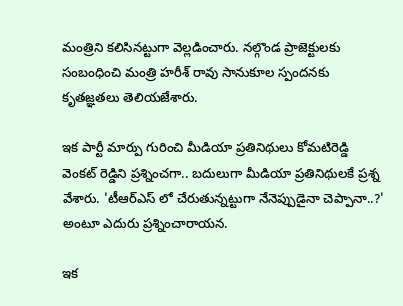మంత్రిని కలిసినట్టుగా వెల్లడించారు. నల్గొండ ప్రాజెక్టులకు సంబంధించి మంత్రి హరీశ్ రావు సానుకూల స్పందనకు కృతజ్ఞతలు తెలియజేశారు.

ఇక పార్టీ మార్పు గురించి మీడియా ప్రతినిథులు కోమటిరెడ్డి వెంకట్ రెడ్డిని ప్రశ్నించగా.. బదులుగా మీడియా ప్రతినిథులకే ప్రశ్న వేశారు. 'టీఆర్ఎస్ లో చేరుతున్నట్టుగా నేనెప్పుడైనా చెప్పానా..?' అంటూ ఎదురు ప్రశ్నించారాయన.

ఇక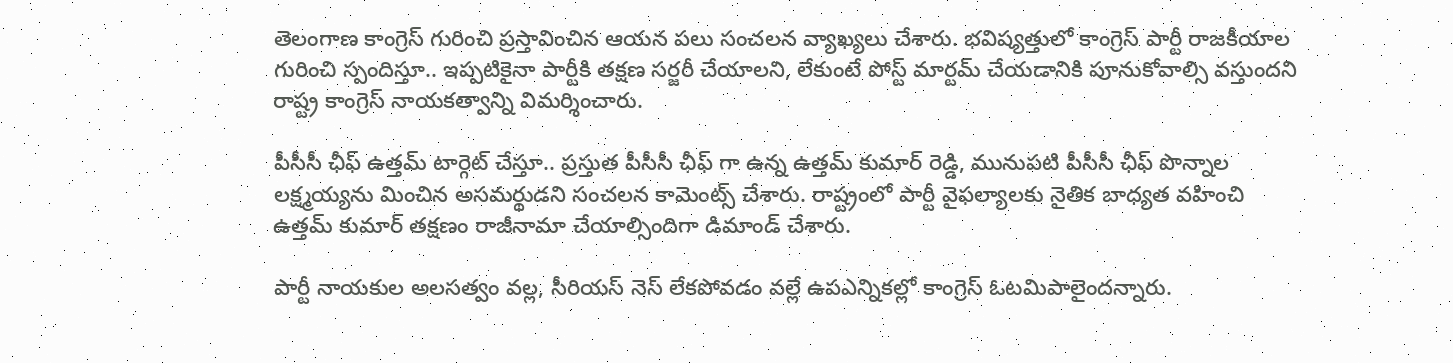తెలంగాణ కాంగ్రెస్ గురించి ప్రస్తావించిన ఆయన పలు సంచలన వ్యాఖ్యలు చేశారు. భవిష్యత్తులో కాంగ్రెస్ పార్టీ రాజకీయాల గురించి స్పందిస్తూ.. ఇప్పటికైనా పార్టీకి తక్షణ సర్జరీ చేయాలని, లేకుంటే పోస్ట్ మార్టమ్ చేయడానికి పూనుకోవాల్సి వస్తుందని రాష్ట్ర కాంగ్రెస్ నాయకత్వాన్ని విమర్శించారు.

పీసీసీ ఛీఫ్ ఉత్తమ్ టార్గెట్ చేస్తూ.. ప్రస్తుత పీసీసీ ఛీఫ్ గా ఉన్న ఉత్తమ్ కుమార్ రెడ్డి, మునుపటి పీసీసీ ఛీఫ్ పొన్నాల లక్ష్మయ్యను మించిన అసమర్థుడని సంచలన కామెంట్స్ చేశారు. రాష్ట్రంలో పార్టీ వైఫల్యాలకు నైతిక బాధ్యత వహించి ఉత్తమ్ కుమార్ తక్షణం రాజీనామా చేయాల్సిందిగా డిమాండ్ చేశారు.

పార్టీ నాయకుల అలసత్వం వల్ల, సీరియస్ నెస్ లేకపోవడం వల్లే ఉపఎన్నికల్లో కాంగ్రెస్ ఓటమిపాలైందన్నారు.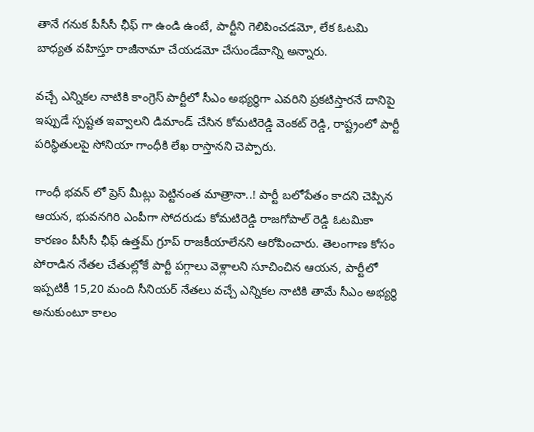తానే గనుక పీసీసీ ఛీఫ్ గా ఉండి ఉంటే, పార్టీని గెలిపించడమో, లేక ఓటమి బాధ్యత వహిస్తూ రాజీనామా చేయడమో చేసుండేవాన్ని అన్నారు.

వచ్చే ఎన్నికల నాటికి కాంగ్రెస్ పార్టీలో సీఎం అభ్యర్థిగా ఎవరిని ప్రకటిస్తారనే దానిపై ఇప్పుడే స్పష్టత ఇవ్వాలని డిమాండ్ చేసిన కోమటిరెడ్డి వెంకట్ రెడ్డి, రాష్ట్రంలో పార్టీ పరిస్థితులపై సోనియా గాంధీకి లేఖ రాస్తానని చెప్పారు.

గాంధీ భవన్ లో ప్రెస్ మీట్లు పెట్టినంత మాత్రానా..! పార్టీ బలోపేతం కాదని చెప్పిన ఆయన, భువనగిరి ఎంపీగా సోదరుడు కోమటిరెడ్డి రాజగోపాల్ రెడ్డి ఓటమికా కారణం పీసీసీ ఛీఫ్ ఉత్తమ్ గ్రూప్ రాజకీయాలేనని ఆరోపించారు. తెలంగాణ కోసం పోరాడిన నేతల చేతుల్లోకే పార్టీ పగ్గాలు వెళ్లాలని సూచించిన ఆయన, పార్టీలో ఇప్పటికీ 15,20 మంది సీనియర్ నేతలు వచ్చే ఎన్నికల నాటికి తామే సీఎం అభ్యర్థి అనుకుంటూ కాలం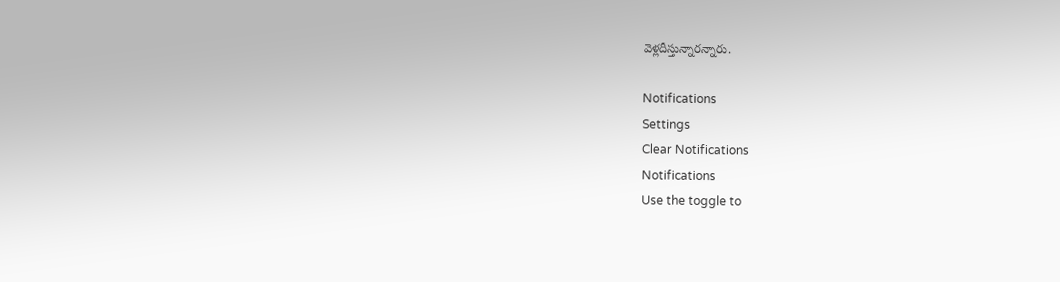వెళ్లదీస్తున్నారన్నారు.

Notifications
Settings
Clear Notifications
Notifications
Use the toggle to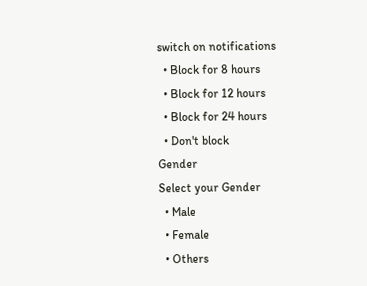switch on notifications
  • Block for 8 hours
  • Block for 12 hours
  • Block for 24 hours
  • Don't block
Gender
Select your Gender
  • Male
  • Female
  • Others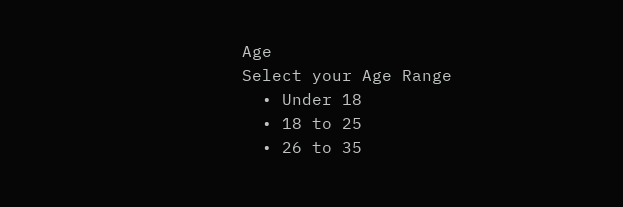Age
Select your Age Range
  • Under 18
  • 18 to 25
  • 26 to 35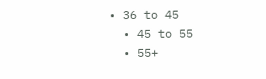• 36 to 45
  • 45 to 55
  • 55+